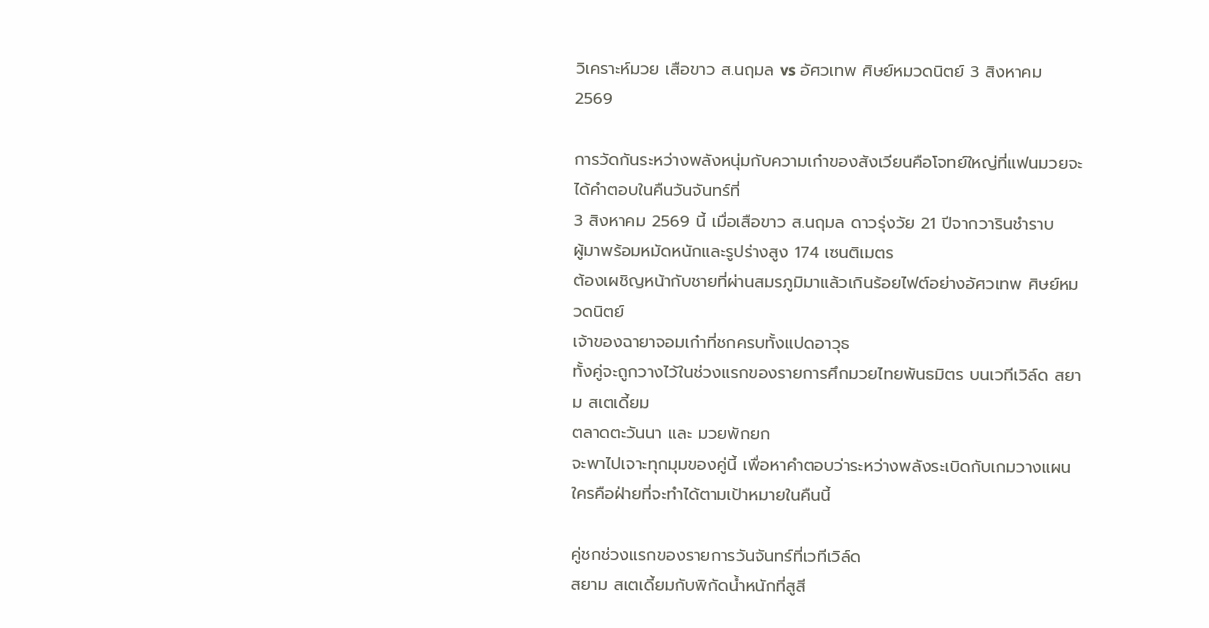วิเคราะห์มวย เสือขาว ส.นฤมล vs อัศวเทพ ศิษย์หมวดนิตย์ 3 สิงหาคม 2569

การวัดกันระหว่างพลังหนุ่มกับความเก๋าของสังเวียนคือโจทย์ใหญ่ที่แฟนมวยจะได้คำตอบในคืนวันจันทร์ที่
3 สิงหาคม 2569 นี้ เมื่อเสือขาว ส.นฤมล ดาวรุ่งวัย 21 ปีจากวารินชำราบ
ผู้มาพร้อมหมัดหนักและรูปร่างสูง 174 เซนติเมตร
ต้องเผชิญหน้ากับชายที่ผ่านสมรภูมิมาแล้วเกินร้อยไฟต์อย่างอัศวเทพ ศิษย์หมวดนิตย์
เจ้าของฉายาจอมเก๋าที่ชกครบทั้งแปดอาวุธ
ทั้งคู่จะถูกวางไว้ในช่วงแรกของรายการศึกมวยไทยพันธมิตร บนเวทีเวิล์ด สยาม สเตเดี้ยม
ตลาดตะวันนา และ มวยพักยก
จะพาไปเจาะทุกมุมของคู่นี้ เพื่อหาคำตอบว่าระหว่างพลังระเบิดกับเกมวางแผน
ใครคือฝ่ายที่จะทำได้ตามเป้าหมายในคืนนี้

คู่ชกช่วงแรกของรายการวันจันทร์ที่เวทีเวิล์ด
สยาม สเตเดี้ยมกับพิกัดน้ำหนักที่สูสี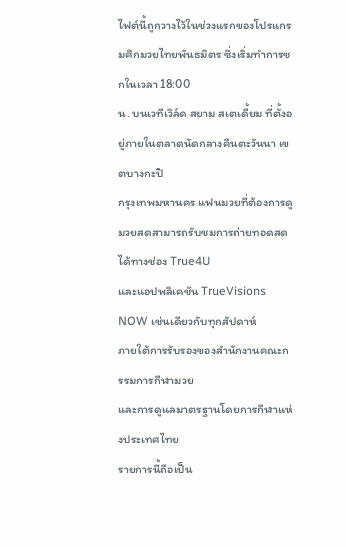ไฟต์นี้ถูกวางไว้ในช่วงแรกของโปรแกรมศึกมวยไทยพันธมิตร ซึ่งเริ่มทำการชกในเวลา 18:00
น. บนเวทีเวิล์ด สยาม สเตเดี้ยม ที่ตั้งอยู่ภายในตลาดนัดกลางคืนตะวันนา เขตบางกะปิ
กรุงเทพมหานคร แฟนมวยที่ต้องการดูมวยสดสามารถรับชมการถ่ายทอดสดได้ทางช่อง True4U
และแอปพลิเคชัน TrueVisions NOW เช่นเดียวกับทุกสัปดาห์
ภายใต้การรับรองของสำนักงานคณะกรรมการกีฬามวย
และการดูแลมาตรฐานโดยการกีฬาแห่งประเทศไทย
รายการนี้ถือเป็น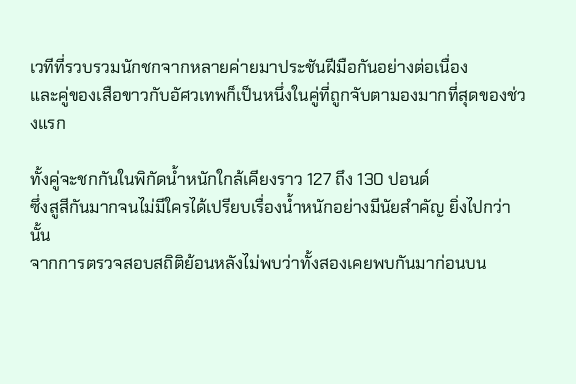เวทีที่รวบรวมนักชกจากหลายค่ายมาประชันฝีมือกันอย่างต่อเนื่อง
และคู่ของเสือขาวกับอัศวเทพก็เป็นหนึ่งในคู่ที่ถูกจับตามองมากที่สุดของช่วงแรก

ทั้งคู่จะชกกันในพิกัดน้ำหนักใกล้เคียงราว 127 ถึง 130 ปอนด์
ซึ่งสูสีกันมากจนไม่มีใครได้เปรียบเรื่องน้ำหนักอย่างมีนัยสำคัญ ยิ่งไปกว่านั้น
จากการตรวจสอบสถิติย้อนหลังไม่พบว่าทั้งสองเคยพบกันมาก่อนบน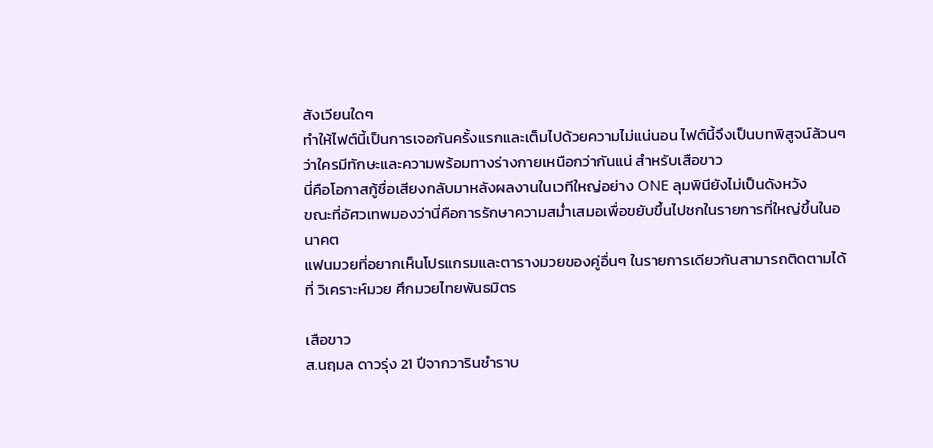สังเวียนใดๆ
ทำให้ไฟต์นี้เป็นการเจอกันครั้งแรกและเต็มไปด้วยความไม่แน่นอน ไฟต์นี้จึงเป็นบทพิสูจน์ล้วนๆ
ว่าใครมีทักษะและความพร้อมทางร่างกายเหนือกว่ากันแน่ สำหรับเสือขาว
นี่คือโอกาสกู้ชื่อเสียงกลับมาหลังผลงานในเวทีใหญ่อย่าง ONE ลุมพินียังไม่เป็นดังหวัง
ขณะที่อัศวเทพมองว่านี่คือการรักษาความสม่ำเสมอเพื่อขยับขึ้นไปชกในรายการที่ใหญ่ขึ้นในอนาคต
แฟนมวยที่อยากเห็นโปรแกรมและตารางมวยของคู่อื่นๆ ในรายการเดียวกันสามารถติดตามได้ที่ วิเคราะห์มวย ศึกมวยไทยพันธมิตร

เสือขาว
ส.นฤมล ดาวรุ่ง 21 ปีจากวารินชำราบ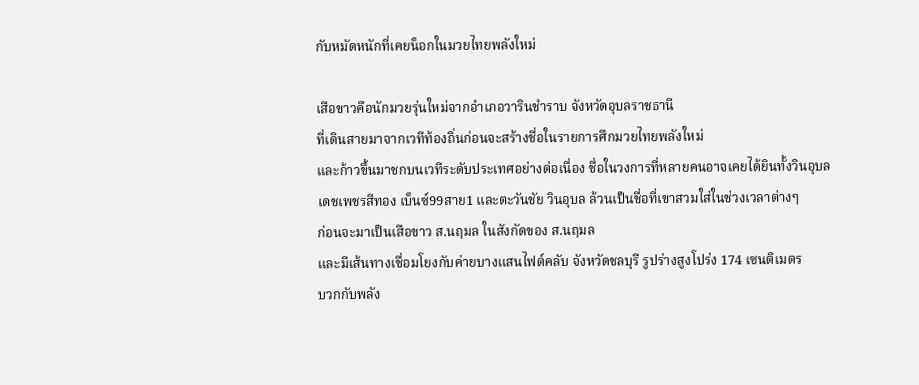กับหมัดหนักที่เคยน็อกในมวยไทยพลังใหม่

เสือขาวคือนักมวยรุ่นใหม่จากอำเภอวารินชำราบ จังหวัดอุบลราชธานี
ที่เดินสายมาจากเวทีท้องถิ่นก่อนจะสร้างชื่อในรายการศึกมวยไทยพลังใหม่
และก้าวขึ้นมาชกบนเวทีระดับประเทศอย่างต่อเนื่อง ชื่อในวงการที่หลายคนอาจเคยได้ยินทั้งวินอุบล
เดชเพชรสีทอง เบ็นซ์99สาย1 และตะวันชัย วินอุบล ล้วนเป็นชื่อที่เขาสวมใส่ในช่วงเวลาต่างๆ
ก่อนจะมาเป็นเสือขาว ส.นฤมล ในสังกัดของ ส.นฤมล
และมีเส้นทางเชื่อมโยงกับค่ายบางแสนไฟต์คลับ จังหวัดชลบุรี รูปร่างสูงโปร่ง 174 เซนติเมตร
บวกกับพลัง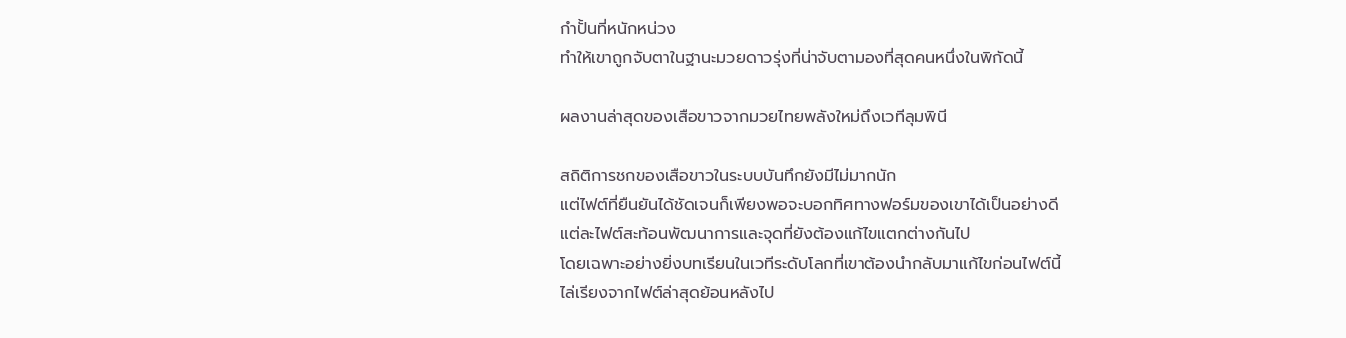กำปั้นที่หนักหน่วง
ทำให้เขาถูกจับตาในฐานะมวยดาวรุ่งที่น่าจับตามองที่สุดคนหนึ่งในพิกัดนี้

ผลงานล่าสุดของเสือขาวจากมวยไทยพลังใหม่ถึงเวทีลุมพินี

สถิติการชกของเสือขาวในระบบบันทึกยังมีไม่มากนัก
แต่ไฟต์ที่ยืนยันได้ชัดเจนก็เพียงพอจะบอกทิศทางฟอร์มของเขาได้เป็นอย่างดี
แต่ละไฟต์สะท้อนพัฒนาการและจุดที่ยังต้องแก้ไขแตกต่างกันไป
โดยเฉพาะอย่างยิ่งบทเรียนในเวทีระดับโลกที่เขาต้องนำกลับมาแก้ไขก่อนไฟต์นี้
ไล่เรียงจากไฟต์ล่าสุดย้อนหลังไป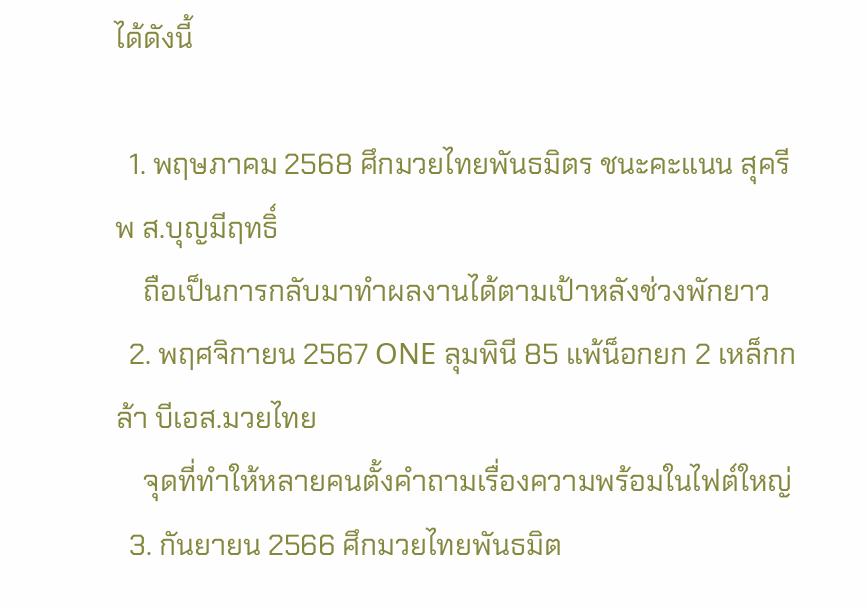ได้ดังนี้

  1. พฤษภาคม 2568 ศึกมวยไทยพันธมิตร ชนะคะแนน สุครีพ ส.บุญมีฤทธิ์
    ถือเป็นการกลับมาทำผลงานได้ตามเป้าหลังช่วงพักยาว
  2. พฤศจิกายน 2567 ONE ลุมพินี 85 แพ้น็อกยก 2 เหล็กกล้า บีเอส.มวยไทย
    จุดที่ทำให้หลายคนตั้งคำถามเรื่องความพร้อมในไฟต์ใหญ่
  3. กันยายน 2566 ศึกมวยไทยพันธมิต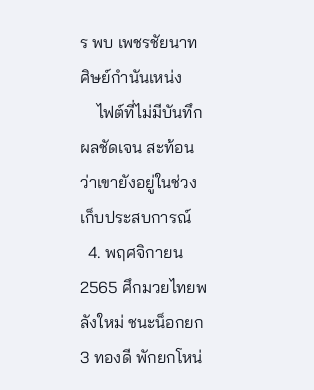ร พบ เพชรชัยนาท ศิษย์กำนันเหน่ง
    ไฟต์ที่ไม่มีบันทึกผลชัดเจน สะท้อนว่าเขายังอยู่ในช่วงเก็บประสบการณ์
  4. พฤศจิกายน 2565 ศึกมวยไทยพลังใหม่ ชนะน็อกยก 3 ทองดี พักยกโหน่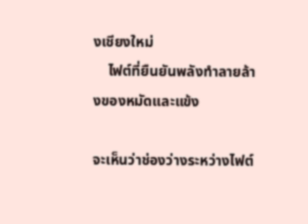งเชียงใหม่
    ไฟต์ที่ยืนยันพลังทำลายล้างของหมัดและแข้ง

จะเห็นว่าช่องว่างระหว่างไฟต์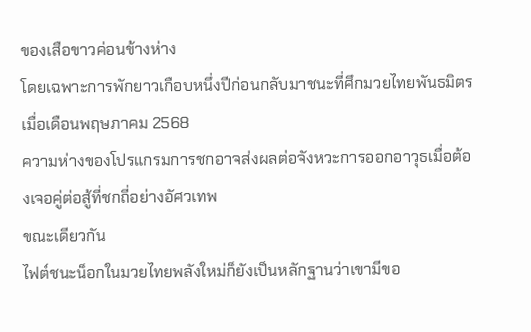ของเสือขาวค่อนข้างห่าง
โดยเฉพาะการพักยาวเกือบหนึ่งปีก่อนกลับมาชนะที่ศึกมวยไทยพันธมิตรเมื่อเดือนพฤษภาคม 2568
ความห่างของโปรแกรมการชกอาจส่งผลต่อจังหวะการออกอาวุธเมื่อต้องเจอคู่ต่อสู้ที่ชกถี่อย่างอัศวเทพ
ขณะเดียวกัน
ไฟต์ชนะน็อกในมวยไทยพลังใหม่ก็ยังเป็นหลักฐานว่าเขามีขอ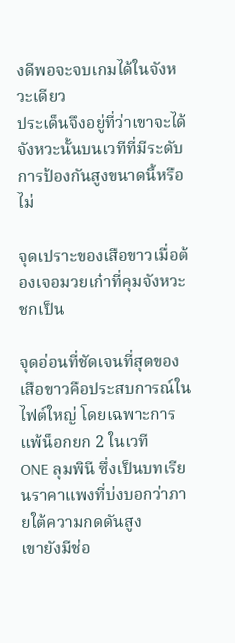งดีพอจะจบเกมได้ในจังหวะเดียว
ประเด็นจึงอยู่ที่ว่าเขาจะได้จังหวะนั้นบนเวทีที่มีระดับการป้องกันสูงขนาดนี้หรือไม่

จุดเปราะของเสือขาวเมื่อต้องเจอมวยเก๋าที่คุมจังหวะชกเป็น

จุดอ่อนที่ชัดเจนที่สุดของเสือขาวคือประสบการณ์ในไฟต์ใหญ่ โดยเฉพาะการแพ้น็อกยก 2 ในเวที
ONE ลุมพินี ซึ่งเป็นบทเรียนราคาแพงที่บ่งบอกว่าภายใต้ความกดดันสูง
เขายังมีช่อ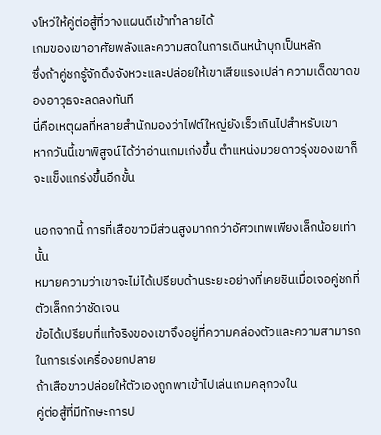งโหว่ให้คู่ต่อสู้ที่วางแผนดีเข้าทำลายได้
เกมของเขาอาศัยพลังและความสดในการเดินหน้าบุกเป็นหลัก
ซึ่งถ้าคู่ชกรู้จักดึงจังหวะและปล่อยให้เขาเสียแรงเปล่า ความเด็ดขาดของอาวุธจะลดลงทันที
นี่คือเหตุผลที่หลายสำนักมองว่าไฟต์ใหญ่ยังเร็วเกินไปสำหรับเขา
หากวันนี้เขาพิสูจน์ได้ว่าอ่านเกมเก่งขึ้น ตำแหน่งมวยดาวรุ่งของเขาก็จะแข็งแกร่งขึ้นอีกขั้น

นอกจากนี้ การที่เสือขาวมีส่วนสูงมากกว่าอัศวเทพเพียงเล็กน้อยเท่านั้น
หมายความว่าเขาจะไม่ได้เปรียบด้านระยะอย่างที่เคยชินเมื่อเจอคู่ชกที่ตัวเล็กกว่าชัดเจน
ข้อได้เปรียบที่แท้จริงของเขาจึงอยู่ที่ความคล่องตัวและความสามารถในการเร่งเครื่องยกปลาย
ถ้าเสือขาวปล่อยให้ตัวเองถูกพาเข้าไปเล่นเกมคลุกวงใน
คู่ต่อสู้ที่มีทักษะการป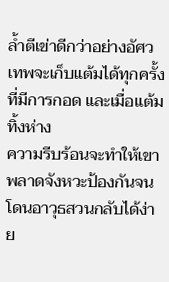ล้ำตีเข่าดีกว่าอย่างอัศวเทพจะเก็บแต้มได้ทุกครั้งที่มีการกอด และเมื่อแต้มทิ้งห่าง
ความรีบร้อนจะทำให้เขาพลาดจังหวะป้องกันจนโดนอาวุธสวนกลับได้ง่าย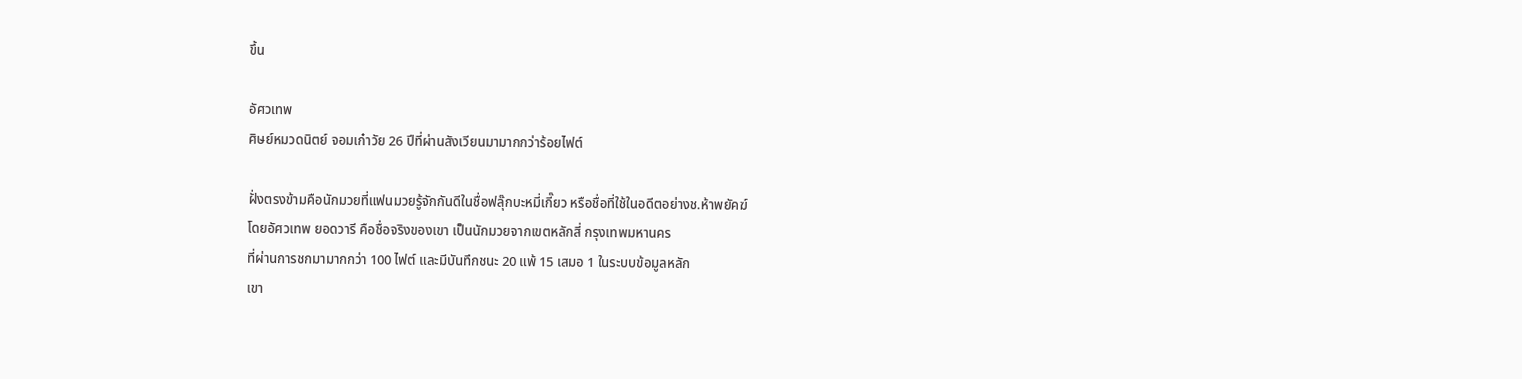ขึ้น

อัศวเทพ
ศิษย์หมวดนิตย์ จอมเก๋าวัย 26 ปีที่ผ่านสังเวียนมามากกว่าร้อยไฟต์

ฝั่งตรงข้ามคือนักมวยที่แฟนมวยรู้จักกันดีในชื่อฟลุ๊กบะหมี่เกี๊ยว หรือชื่อที่ใช้ในอดีตอย่างช.ห้าพยัคฆ์
โดยอัศวเทพ ยอดวารี คือชื่อจริงของเขา เป็นนักมวยจากเขตหลักสี่ กรุงเทพมหานคร
ที่ผ่านการชกมามากกว่า 100 ไฟต์ และมีบันทึกชนะ 20 แพ้ 15 เสมอ 1 ในระบบข้อมูลหลัก
เขา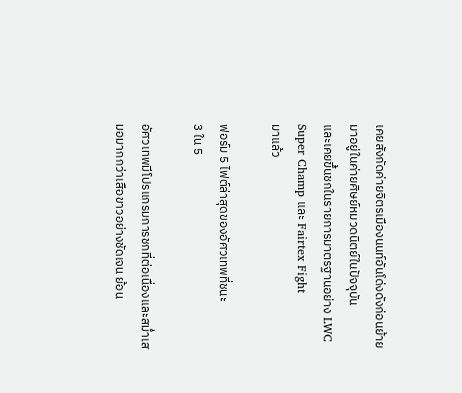เคยสังกัดค่ายจิตรเมืองนนท์อันโด่งดังก่อนย้ายมาอยู่ในค่ายศิษย์หมวดนิตย์ในปัจจุบัน
และเคยขึ้นชกในรายการมาตรฐานอย่าง LWC Super Champ และ Fairtex Fight
มาแล้ว

ฟอร์ม 5 ไฟต์ล่าสุดของอัศวเทพที่ชนะ
3 ใน 5

อัศวเทพมีโปรแกรมการชกที่ต่อเนื่องและสม่ำเสมอมากกว่าเสือขาวอย่างชัดเจน ย้อน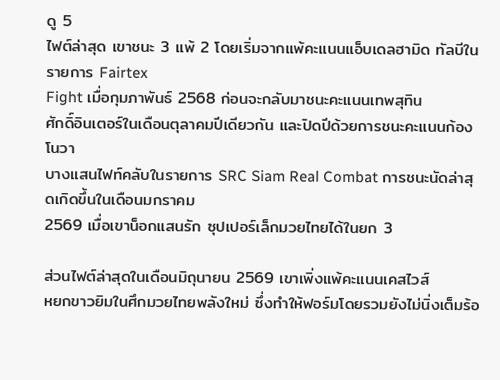ดู 5
ไฟต์ล่าสุด เขาชนะ 3 แพ้ 2 โดยเริ่มจากแพ้คะแนนแอ็บเดลฮามิด ทัลบีในรายการ Fairtex
Fight เมื่อกุมภาพันธ์ 2568 ก่อนจะกลับมาชนะคะแนนเทพสุทิน
ศักดิ์อินเตอร์ในเดือนตุลาคมปีเดียวกัน และปิดปีด้วยการชนะคะแนนก้องโนวา
บางแสนไฟท์คลับในรายการ SRC Siam Real Combat การชนะนัดล่าสุดเกิดขึ้นในเดือนมกราคม
2569 เมื่อเขาน็อกแสนรัก ซุปเปอร์เล็กมวยไทยได้ในยก 3

ส่วนไฟต์ล่าสุดในเดือนมิถุนายน 2569 เขาเพิ่งแพ้คะแนนเคสไวส์
หยกขาวยิมในศึกมวยไทยพลังใหม่ ซึ่งทำให้ฟอร์มโดยรวมยังไม่นิ่งเต็มร้อ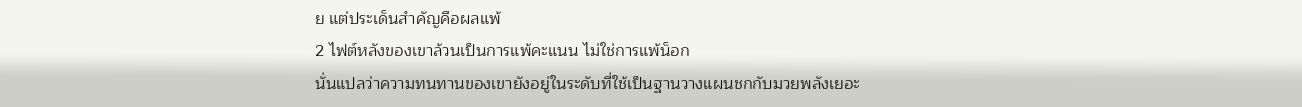ย แต่ประเด็นสำคัญคือผลแพ้
2 ไฟต์หลังของเขาล้วนเป็นการแพ้คะแนน ไม่ใช่การแพ้น็อก
นั่นแปลว่าความทนทานของเขายังอยู่ในระดับที่ใช้เป็นฐานวางแผนชกกับมวยพลังเยอะ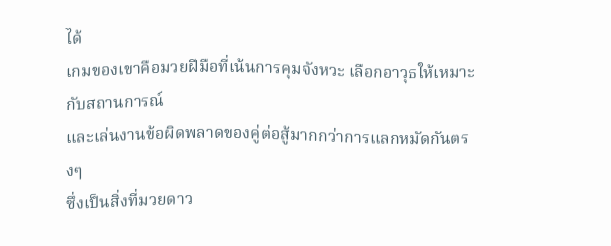ได้
เกมของเขาคือมวยฝีมือที่เน้นการคุมจังหวะ เลือกอาวุธให้เหมาะกับสถานการณ์
และเล่นงานข้อผิดพลาดของคู่ต่อสู้มากกว่าการแลกหมัดกันตรงๆ
ซึ่งเป็นสิ่งที่มวยดาว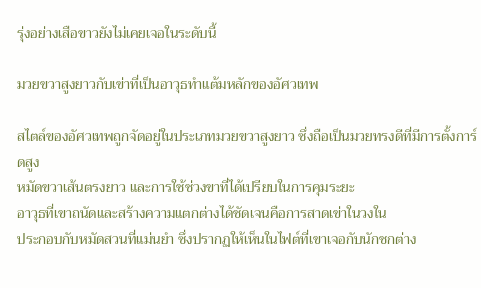รุ่งอย่างเสือขาวยังไม่เคยเจอในระดับนี้

มวยขวาสูงยาวกับเข่าที่เป็นอาวุธทำแต้มหลักของอัศวเทพ

สไตล์ของอัศวเทพถูกจัดอยู่ในประเภทมวยขวาสูงยาว ซึ่งถือเป็นมวยทรงดีที่มีการตั้งการ์ดสูง
หมัดขวาเส้นตรงยาว และการใช้ช่วงขาที่ได้เปรียบในการคุมระยะ
อาวุธที่เขาถนัดและสร้างความแตกต่างได้ชัดเจนคือการสาดเข่าในวงใน
ประกอบกับหมัดสวนที่แม่นยำ ซึ่งปรากฏให้เห็นในไฟต์ที่เขาเจอกับนักชกต่าง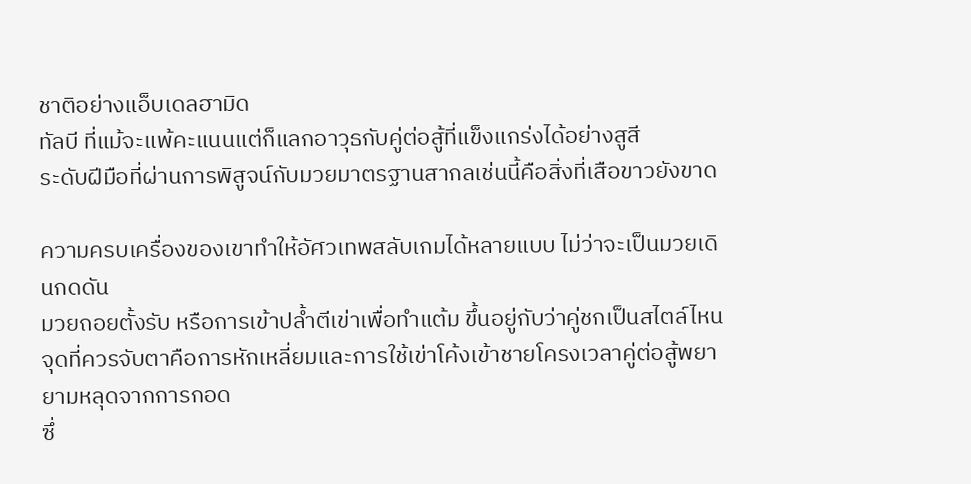ชาติอย่างแอ็บเดลฮามิด
ทัลบี ที่แม้จะแพ้คะแนนแต่ก็แลกอาวุธกับคู่ต่อสู้ที่แข็งแกร่งได้อย่างสูสี
ระดับฝีมือที่ผ่านการพิสูจน์กับมวยมาตรฐานสากลเช่นนี้คือสิ่งที่เสือขาวยังขาด

ความครบเครื่องของเขาทำให้อัศวเทพสลับเกมได้หลายแบบ ไม่ว่าจะเป็นมวยเดินกดดัน
มวยถอยตั้งรับ หรือการเข้าปล้ำตีเข่าเพื่อทำแต้ม ขึ้นอยู่กับว่าคู่ชกเป็นสไตล์ไหน
จุดที่ควรจับตาคือการหักเหลี่ยมและการใช้เข่าโค้งเข้าชายโครงเวลาคู่ต่อสู้พยายามหลุดจากการกอด
ซึ่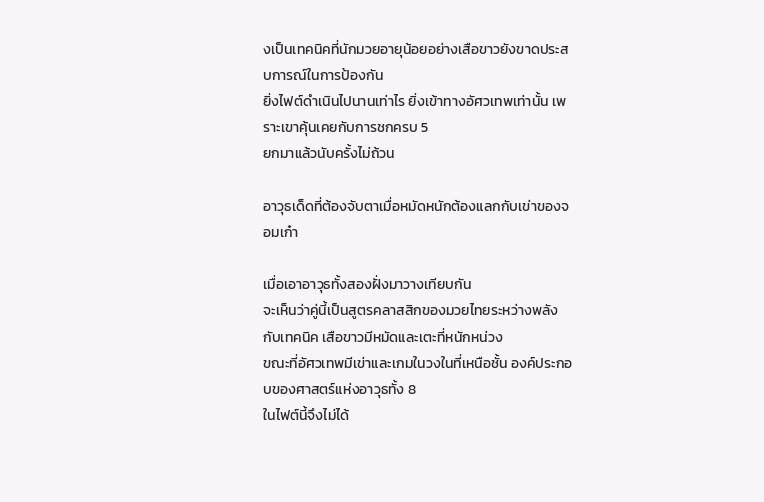งเป็นเทคนิคที่นักมวยอายุน้อยอย่างเสือขาวยังขาดประสบการณ์ในการป้องกัน
ยิ่งไฟต์ดำเนินไปนานเท่าไร ยิ่งเข้าทางอัศวเทพเท่านั้น เพราะเขาคุ้นเคยกับการชกครบ 5
ยกมาแล้วนับครั้งไม่ถ้วน

อาวุธเด็ดที่ต้องจับตาเมื่อหมัดหนักต้องแลกกับเข่าของจอมเก๋า

เมื่อเอาอาวุธทั้งสองฝั่งมาวางเทียบกัน
จะเห็นว่าคู่นี้เป็นสูตรคลาสสิกของมวยไทยระหว่างพลังกับเทคนิค เสือขาวมีหมัดและเตะที่หนักหน่วง
ขณะที่อัศวเทพมีเข่าและเกมในวงในที่เหนือชั้น องค์ประกอบของศาสตร์แห่งอาวุธทั้ง 8
ในไฟต์นี้จึงไม่ได้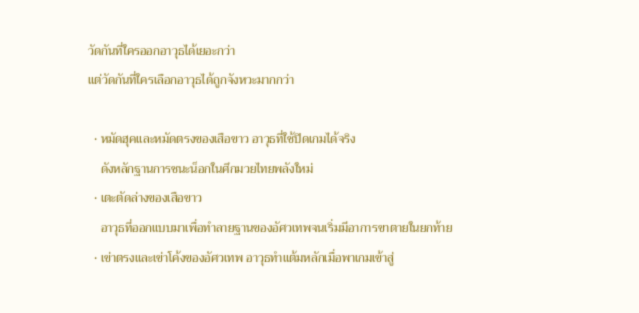วัดกันที่ใครออกอาวุธได้เยอะกว่า
แต่วัดกันที่ใครเลือกอาวุธได้ถูกจังหวะมากกว่า

  • หมัดฮุคและหมัดตรงของเสือขาว อาวุธที่ใช้ปิดเกมได้จริง
    ดังหลักฐานการชนะน็อกในศึกมวยไทยพลังใหม่
  • เตะตัดล่างของเสือขาว
    อาวุธที่ออกแบบมาเพื่อทำลายฐานของอัศวเทพจนเริ่มมีอาการขาตายในยกท้าย
  • เข่าตรงและเข่าโค้งของอัศวเทพ อาวุธทำแต้มหลักเมื่อพาเกมเข้าสู่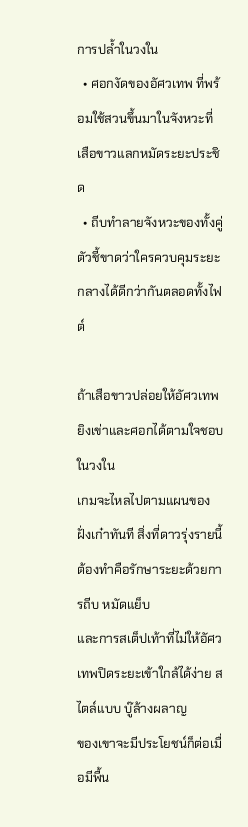การปล้ำในวงใน
  • ศอกงัดของอัศวเทพ ที่พร้อมใช้สวนขึ้นมาในจังหวะที่เสือขาวแลกหมัดระยะประชิด
  • ถีบทำลายจังหวะของทั้งคู่ ตัวชี้ขาดว่าใครควบคุมระยะกลางได้ดีกว่ากันตลอดทั้งไฟต์

ถ้าเสือขาวปล่อยให้อัศวเทพยิงเข่าและศอกได้ตามใจชอบในวงใน
เกมจะไหลไปตามแผนของฝั่งเก๋าทันที สิ่งที่ดาวรุ่งรายนี้ต้องทำคือรักษาระยะด้วยการถีบ หมัดแย็บ
และการสเต็ปเท้าที่ไม่ให้อัศวเทพปิดระยะเข้าใกล้ได้ง่าย สไตล์แบบ บู๊ล้างผลาญ
ของเขาจะมีประโยชน์ก็ต่อเมื่อมีพื้น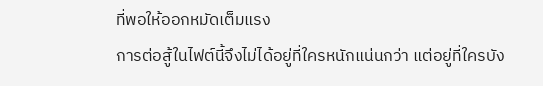ที่พอให้ออกหมัดเต็มแรง
การต่อสู้ในไฟต์นี้จึงไม่ได้อยู่ที่ใครหนักแน่นกว่า แต่อยู่ที่ใครบัง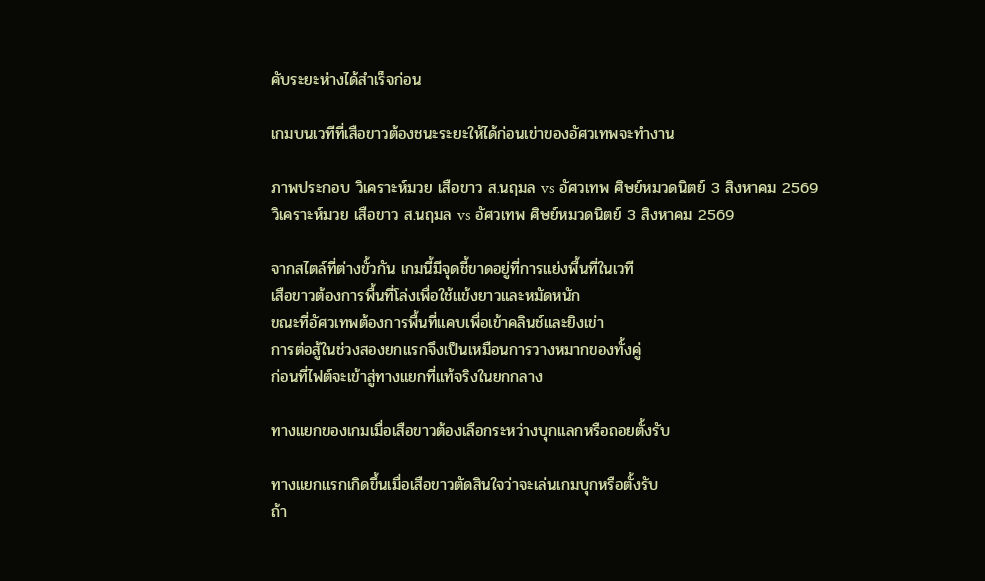คับระยะห่างได้สำเร็จก่อน

เกมบนเวทีที่เสือขาวต้องชนะระยะให้ได้ก่อนเข่าของอัศวเทพจะทำงาน

ภาพประกอบ วิเคราะห์มวย เสือขาว ส.นฤมล vs อัศวเทพ ศิษย์หมวดนิตย์ 3 สิงหาคม 2569
วิเคราะห์มวย เสือขาว ส.นฤมล vs อัศวเทพ ศิษย์หมวดนิตย์ 3 สิงหาคม 2569

จากสไตล์ที่ต่างขั้วกัน เกมนี้มีจุดชี้ขาดอยู่ที่การแย่งพื้นที่ในเวที
เสือขาวต้องการพื้นที่โล่งเพื่อใช้แข้งยาวและหมัดหนัก
ขณะที่อัศวเทพต้องการพื้นที่แคบเพื่อเข้าคลินช์และยิงเข่า
การต่อสู้ในช่วงสองยกแรกจึงเป็นเหมือนการวางหมากของทั้งคู่
ก่อนที่ไฟต์จะเข้าสู่ทางแยกที่แท้จริงในยกกลาง

ทางแยกของเกมเมื่อเสือขาวต้องเลือกระหว่างบุกแลกหรือถอยตั้งรับ

ทางแยกแรกเกิดขึ้นเมื่อเสือขาวตัดสินใจว่าจะเล่นเกมบุกหรือตั้งรับ
ถ้า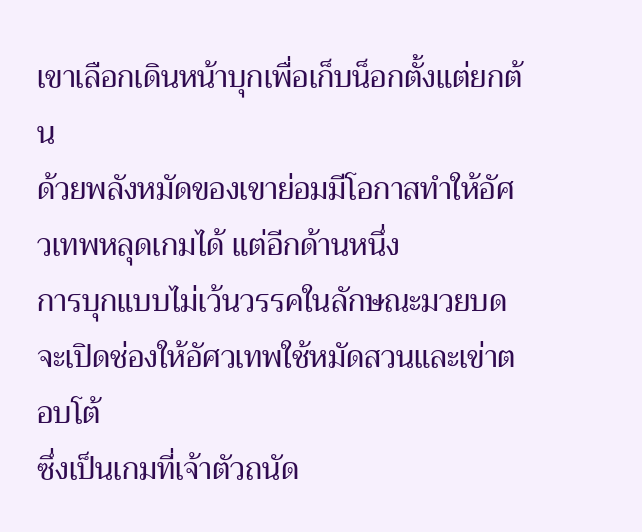เขาเลือกเดินหน้าบุกเพื่อเก็บน็อกตั้งแต่ยกต้น
ด้วยพลังหมัดของเขาย่อมมีโอกาสทำให้อัศวเทพหลุดเกมได้ แต่อีกด้านหนึ่ง
การบุกแบบไม่เว้นวรรคในลักษณะมวยบดจะเปิดช่องให้อัศวเทพใช้หมัดสวนและเข่าตอบโต้
ซึ่งเป็นเกมที่เจ้าตัวถนัด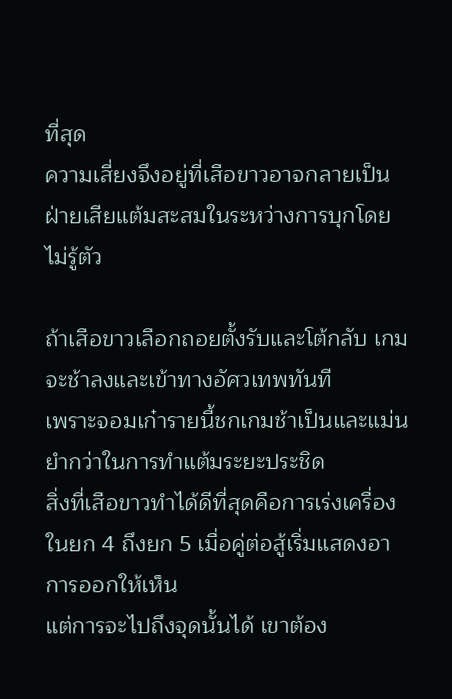ที่สุด
ความเสี่ยงจึงอยู่ที่เสือขาวอาจกลายเป็นฝ่ายเสียแต้มสะสมในระหว่างการบุกโดยไม่รู้ตัว

ถ้าเสือขาวเลือกถอยตั้งรับและโต้กลับ เกมจะช้าลงและเข้าทางอัศวเทพทันที
เพราะจอมเก๋ารายนี้ชกเกมช้าเป็นและแม่นยำกว่าในการทำแต้มระยะประชิด
สิ่งที่เสือขาวทำได้ดีที่สุดคือการเร่งเครื่องในยก 4 ถึงยก 5 เมื่อคู่ต่อสู้เริ่มแสดงอาการออกให้เห็น
แต่การจะไปถึงจุดนั้นได้ เขาต้อง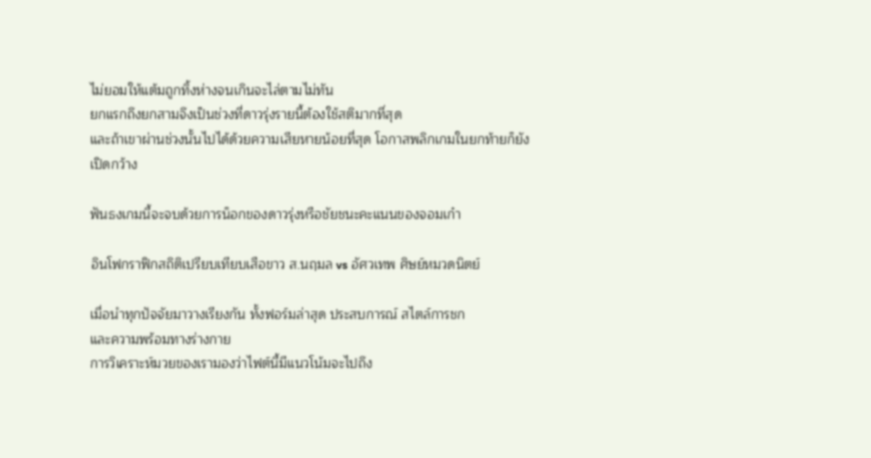ไม่ยอมให้แต้มถูกทิ้งห่างจนเกินจะไล่ตามไม่ทัน
ยกแรกถึงยกสามจึงเป็นช่วงที่ดาวรุ่งรายนี้ต้องใช้สติมากที่สุด
และถ้าเขาผ่านช่วงนั้นไปได้ด้วยความเสียหายน้อยที่สุด โอกาสพลิกเกมในยกท้ายก็ยังเปิดกว้าง

ฟันธงเกมนี้จะจบด้วยการน็อกของดาวรุ่งหรือชัยชนะคะแนนของจอมเก๋า

อินโฟกราฟิกสถิติเปรียบเทียบเสือขาว ส.นฤมล vs อัศวเทพ ศิษย์หมวดนิตย์

เมื่อนำทุกปัจจัยมาวางเรียงกัน ทั้งฟอร์มล่าสุด ประสบการณ์ สไตล์การชก
และความพร้อมทางร่างกาย
การวิเคราะห์มวยของเรามองว่าไฟต์นี้มีแนวโน้มจะไปถึง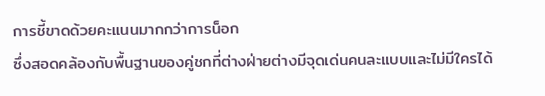การชี้ขาดด้วยคะแนนมากกว่าการน็อก
ซึ่งสอดคล้องกับพื้นฐานของคู่ชกที่ต่างฝ่ายต่างมีจุดเด่นคนละแบบและไม่มีใครได้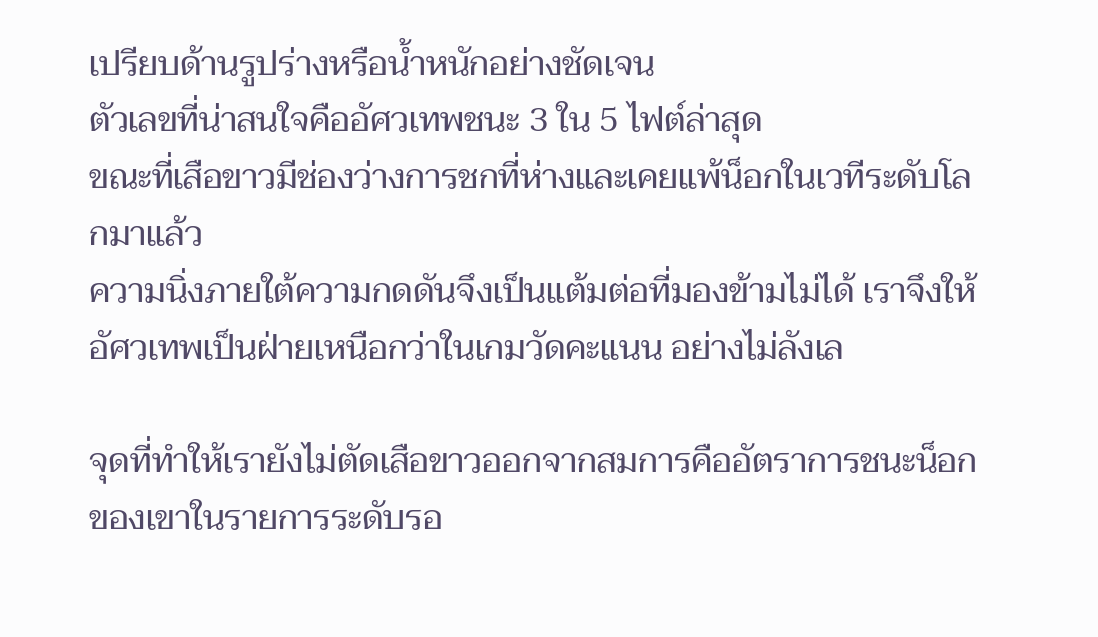เปรียบด้านรูปร่างหรือน้ำหนักอย่างชัดเจน
ตัวเลขที่น่าสนใจคืออัศวเทพชนะ 3 ใน 5 ไฟต์ล่าสุด
ขณะที่เสือขาวมีช่องว่างการชกที่ห่างและเคยแพ้น็อกในเวทีระดับโลกมาแล้ว
ความนิ่งภายใต้ความกดดันจึงเป็นแต้มต่อที่มองข้ามไม่ได้ เราจึงให้
อัศวเทพเป็นฝ่ายเหนือกว่าในเกมวัดคะแนน อย่างไม่ลังเล

จุดที่ทำให้เรายังไม่ตัดเสือขาวออกจากสมการคืออัตราการชนะน็อกของเขาในรายการระดับรอ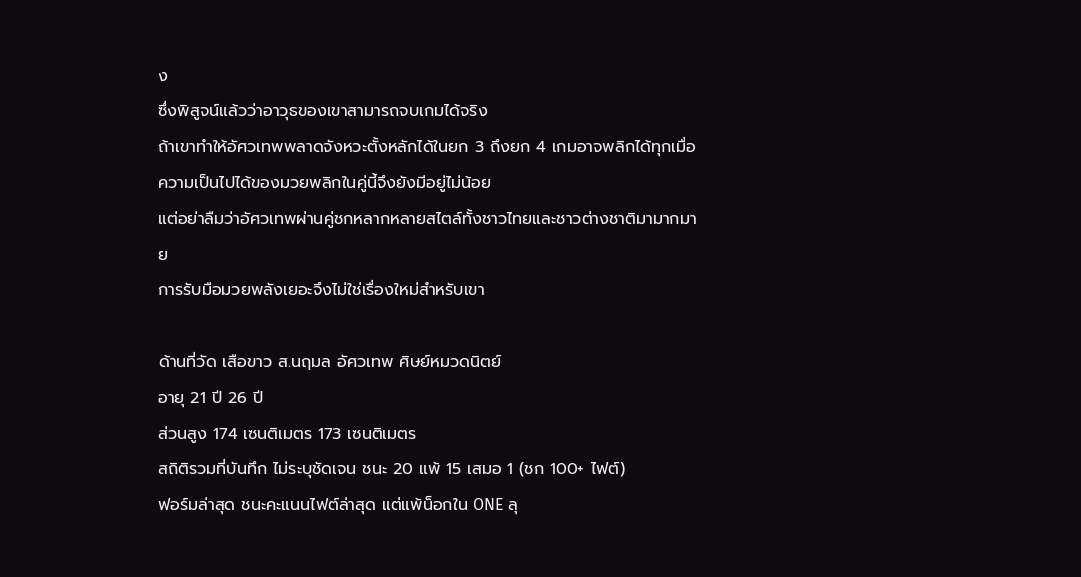ง
ซึ่งพิสูจน์แล้วว่าอาวุธของเขาสามารถจบเกมได้จริง
ถ้าเขาทำให้อัศวเทพพลาดจังหวะตั้งหลักได้ในยก 3 ถึงยก 4 เกมอาจพลิกได้ทุกเมื่อ
ความเป็นไปได้ของมวยพลิกในคู่นี้จึงยังมีอยู่ไม่น้อย
แต่อย่าลืมว่าอัศวเทพผ่านคู่ชกหลากหลายสไตล์ทั้งชาวไทยและชาวต่างชาติมามากมาย
การรับมือมวยพลังเยอะจึงไม่ใช่เรื่องใหม่สำหรับเขา

ด้านที่วัด เสือขาว ส.นฤมล อัศวเทพ ศิษย์หมวดนิตย์
อายุ 21 ปี 26 ปี
ส่วนสูง 174 เซนติเมตร 173 เซนติเมตร
สถิติรวมที่บันทึก ไม่ระบุชัดเจน ชนะ 20 แพ้ 15 เสมอ 1 (ชก 100+ ไฟต์)
ฟอร์มล่าสุด ชนะคะแนนไฟต์ล่าสุด แต่แพ้น็อกใน ONE ลุ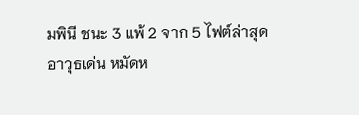มพินี ชนะ 3 แพ้ 2 จาก 5 ไฟต์ล่าสุด
อาวุธเด่น หมัดห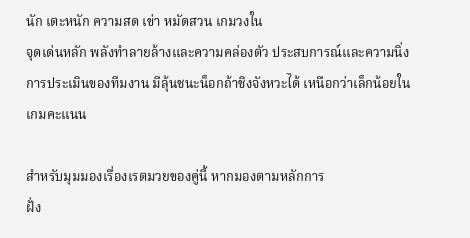นัก เตะหนัก ความสด เข่า หมัดสวน เกมวงใน
จุดเด่นหลัก พลังทำลายล้างและความคล่องตัว ประสบการณ์และความนิ่ง
การประเมินของทีมงาน มีลุ้นชนะน็อกถ้าชิงจังหวะได้ เหนือกว่าเล็กน้อยในเกมคะแนน

สำหรับมุมมองเรื่องเรตมวยของคู่นี้ หากมองตามหลักการ
ฝั่ง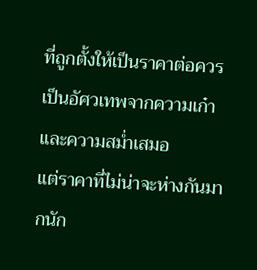ที่ถูกตั้งให้เป็นราคาต่อควรเป็นอัศวเทพจากความเก๋าและความสม่ำเสมอ
แต่ราคาที่ไม่น่าจะห่างกันมากนัก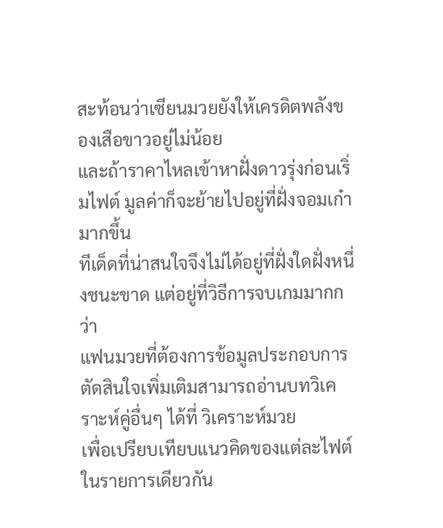สะท้อนว่าเซียนมวยยังให้เครดิตพลังของเสือขาวอยู่ไม่น้อย
และถ้าราคาไหลเข้าหาฝั่งดาวรุ่งก่อนเริ่มไฟต์ มูลค่าก็จะย้ายไปอยู่ที่ฝั่งจอมเก๋ามากขึ้น
ทีเด็ดที่น่าสนใจจึงไม่ได้อยู่ที่ฝั่งใดฝั่งหนึ่งชนะขาด แต่อยู่ที่วิธีการจบเกมมากกว่า
แฟนมวยที่ต้องการข้อมูลประกอบการตัดสินใจเพิ่มเติมสามารถอ่านบทวิเคราะห์คู่อื่นๆ ได้ที่ วิเคราะห์มวย
เพื่อเปรียบเทียบแนวคิดของแต่ละไฟต์ในรายการเดียวกัน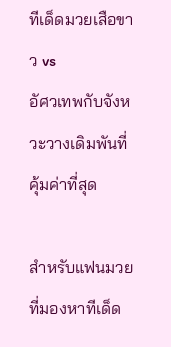ทีเด็ดมวยเสือขาว vs
อัศวเทพกับจังหวะวางเดิมพันที่คุ้มค่าที่สุด

สำหรับแฟนมวยที่มองหาทีเด็ด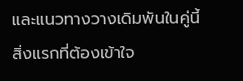และแนวทางวางเดิมพันในคู่นี้
สิ่งแรกที่ต้องเข้าใจ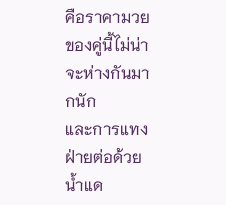คือราคามวยของคู่นี้ไม่น่าจะห่างกันมากนัก
และการแทงฝ่ายต่อด้วยน้ำแด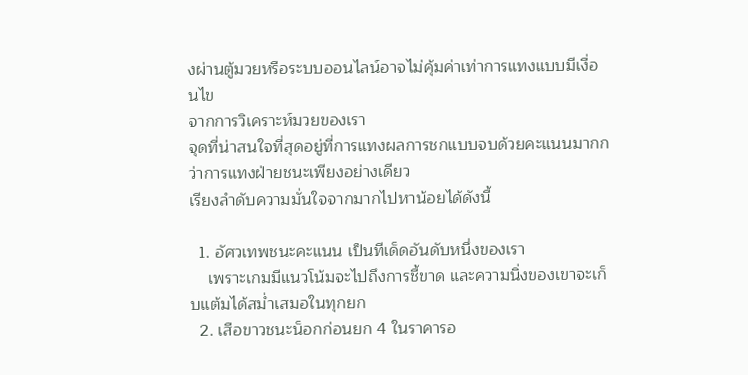งผ่านตู้มวยหรือระบบออนไลน์อาจไม่คุ้มค่าเท่าการแทงแบบมีเงื่อนไข
จากการวิเคราะห์มวยของเรา
จุดที่น่าสนใจที่สุดอยู่ที่การแทงผลการชกแบบจบด้วยคะแนนมากกว่าการแทงฝ่ายชนะเพียงอย่างเดียว
เรียงลำดับความมั่นใจจากมากไปหาน้อยได้ดังนี้

  1. อัศวเทพชนะคะแนน เป็นทีเด็ดอันดับหนึ่งของเรา
    เพราะเกมมีแนวโน้มจะไปถึงการชี้ขาด และความนิ่งของเขาจะเก็บแต้มได้สม่ำเสมอในทุกยก
  2. เสือขาวชนะน็อกก่อนยก 4 ในราคารอ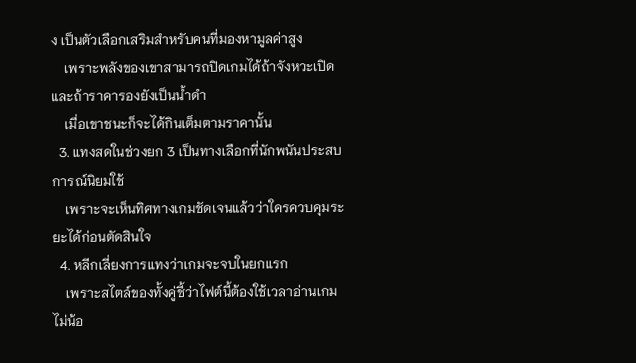ง เป็นตัวเลือกเสริมสำหรับคนที่มองหามูลค่าสูง
    เพราะพลังของเขาสามารถปิดเกมได้ถ้าจังหวะเปิด และถ้าราคารองยังเป็นน้ำดำ
    เมื่อเขาชนะก็จะได้กินเต็มตามราคานั้น
  3. แทงสดในช่วงยก 3 เป็นทางเลือกที่นักพนันประสบการณ์นิยมใช้
    เพราะจะเห็นทิศทางเกมชัดเจนแล้วว่าใครควบคุมระยะได้ก่อนตัดสินใจ
  4. หลีกเลี่ยงการแทงว่าเกมจะจบในยกแรก
    เพราะสไตล์ของทั้งคู่ชี้ว่าไฟต์นี้ต้องใช้เวลาอ่านเกมไม่น้อ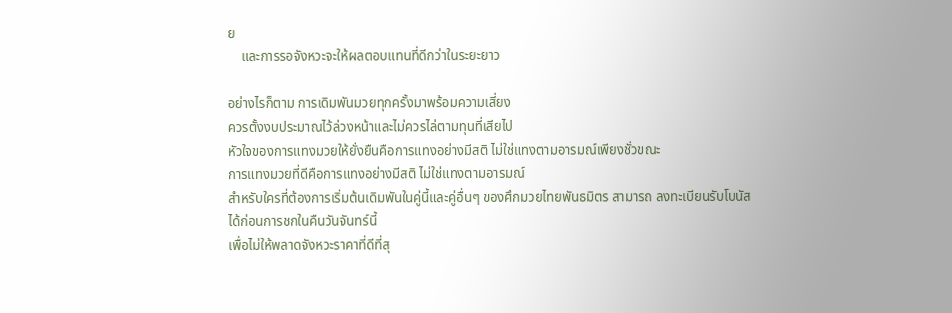ย
    และการรอจังหวะจะให้ผลตอบแทนที่ดีกว่าในระยะยาว

อย่างไรก็ตาม การเดิมพันมวยทุกครั้งมาพร้อมความเสี่ยง
ควรตั้งงบประมาณไว้ล่วงหน้าและไม่ควรไล่ตามทุนที่เสียไป
หัวใจของการแทงมวยให้ยั่งยืนคือการแทงอย่างมีสติ ไม่ใช่แทงตามอารมณ์เพียงชั่วขณะ
การแทงมวยที่ดีคือการแทงอย่างมีสติ ไม่ใช่แทงตามอารมณ์
สำหรับใครที่ต้องการเริ่มต้นเดิมพันในคู่นี้และคู่อื่นๆ ของศึกมวยไทยพันธมิตร สามารถ ลงทะเบียนรับโบนัส
ได้ก่อนการชกในคืนวันจันทร์นี้
เพื่อไม่ให้พลาดจังหวะราคาที่ดีที่สุ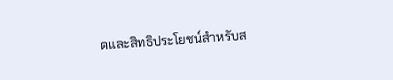ดและสิทธิประโยชน์สำหรับส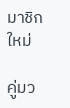มาชิกใหม่

คู่มว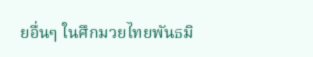ยอื่นๆ ในศึกมวยไทยพันธมิ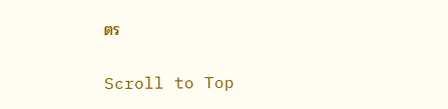ตร

Scroll to Top